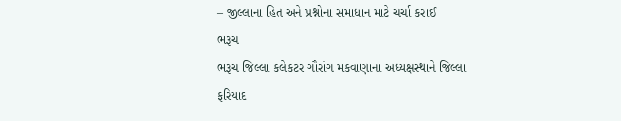– જીલ્લાના હિત અને પ્રશ્નોના સમાધાન માટે ચર્ચા કરાઈ
ભરૂચ
ભરૂચ જિલ્લા કલેકટર ગૌરાંગ મકવાણાના અધ્યક્ષસ્થાને જિલ્લા ફરિયાદ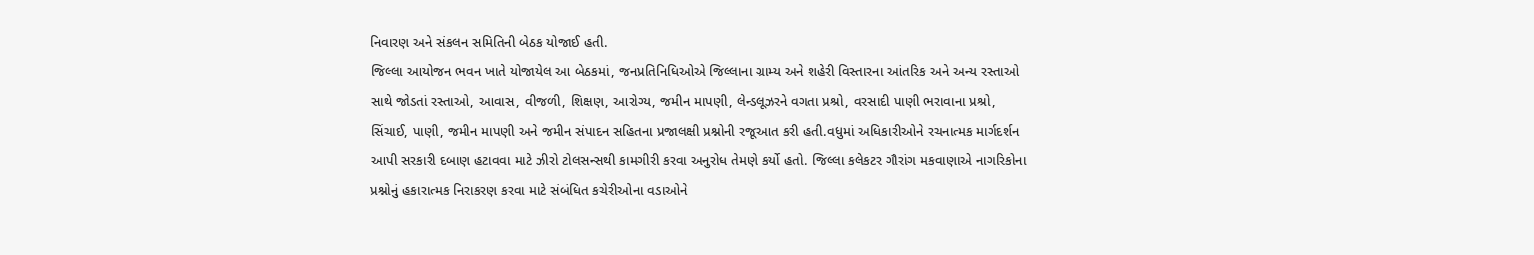નિવારણ અને સંકલન સમિતિની બેઠક યોજાઈ હતી.
જિલ્લા આયોજન ભવન ખાતે યોજાયેલ આ બેઠકમાં, જનપ્રતિનિધિઓએ જિલ્લાના ગ્રામ્ય અને શહેરી વિસ્તારના આંતરિક અને અન્ય રસ્તાઓ સાથે જોડતાં રસ્તાઓ, આવાસ, વીજળી, શિક્ષણ, આરોગ્ય, જમીન માપણી, લેન્ડલૂઝરને વગતા પ્રશ્રો, વરસાદી પાણી ભરાવાના પ્રશ્રો, સિંચાઈ, પાણી, જમીન માપણી અને જમીન સંપાદન સહિતના પ્રજાલક્ષી પ્રશ્નોની રજૂઆત કરી હતી.વધુમાં અધિકારીઓને રચનાત્મક માર્ગદર્શન આપી સરકારી દબાણ હટાવવા માટે ઝીરો ટોલસન્સથી કામગીરી કરવા અનુરોધ તેમણે કર્યો હતો. જિલ્લા કલેકટર ગૌરાંગ મકવાણાએ નાગરિકોના પ્રશ્નોનું હકારાત્મક નિરાકરણ કરવા માટે સંબંધિત કચેરીઓના વડાઓને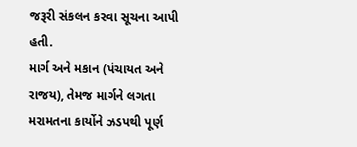જરૂરી સંકલન કરવા સૂચના આપી હતી.
માર્ગ અને મકાન (પંચાયત અને રાજય), તેમજ માર્ગને લગતા મરામતના કાર્યોને ઝડપથી પૂર્ણ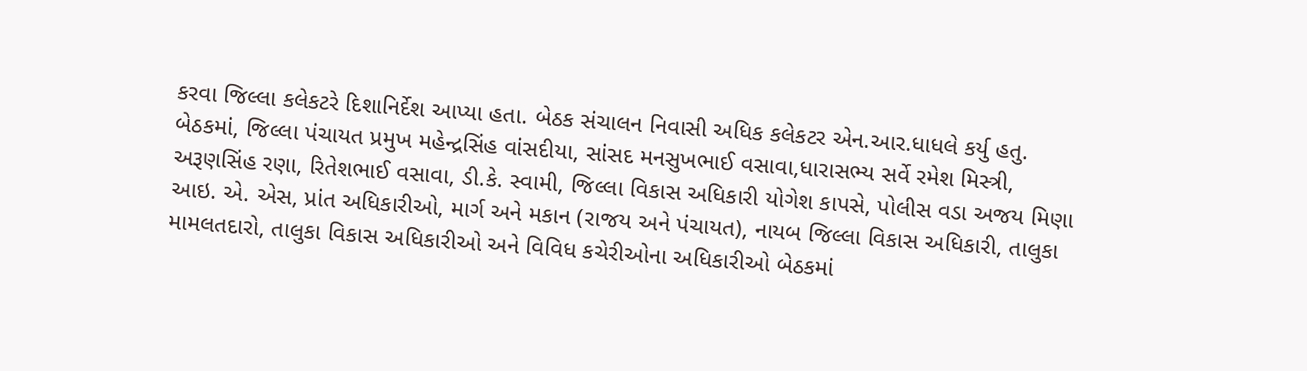કરવા જિલ્લા કલેકટરે દિશાનિર્દેશ આપ્યા હતા. બેઠક સંચાલન નિવાસી અધિક કલેકટર એન.આર.ધાધલે કર્યુ હતુ. બેઠકમાં, જિલ્લા પંચાયત પ્રમુખ મહેન્દ્રસિંહ વાંસદીયા, સાંસદ મનસુખભાઈ વસાવા,ધારાસભ્ય સર્વે રમેશ મિસ્ત્રી, અરૂણસિંહ રણા, રિતેશભાઈ વસાવા, ડી.કે. સ્વામી, જિલ્લા વિકાસ અધિકારી યોગેશ કાપસે, પોલીસ વડા અજય મિણા આઇ. એ. એસ, પ્રાંત અધિકારીઓ, માર્ગ અને મકાન (રાજય અને પંચાયત), નાયબ જિલ્લા વિકાસ અધિકારી, તાલુકા મામલતદારો, તાલુકા વિકાસ અધિકારીઓ અને વિવિધ કચેરીઓના અધિકારીઓ બેઠકમાં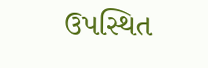ઉપસ્થિત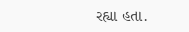રહ્યા હતા.